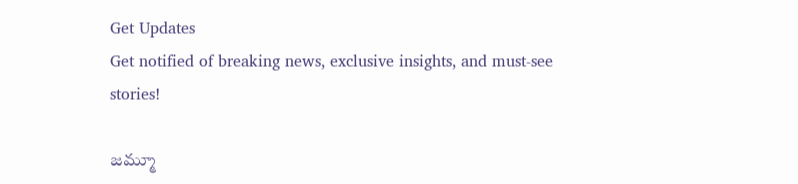Get Updates
Get notified of breaking news, exclusive insights, and must-see stories!

జమ్మూ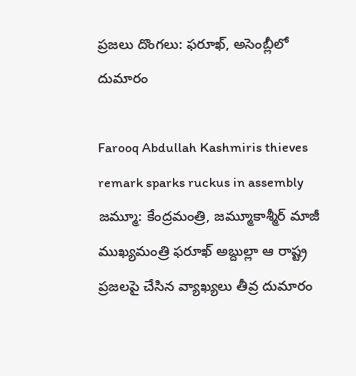ప్రజలు దొంగలు: ఫరూఖ్‌, అసెంబ్లీలో దుమారం

Farooq Abdullah Kashmiris thieves remark sparks ruckus in assembly
జమ్మూ: కేంద్రమంత్రి, జమ్మూకాశ్మీర్‌ మాజీ ముఖ్యమంత్రి ఫరూఖ్‌ అబ్దుల్లా ఆ రాష్ట్ర ప్రజలపై చేసిన వ్యాఖ్యలు తీవ్ర దుమారం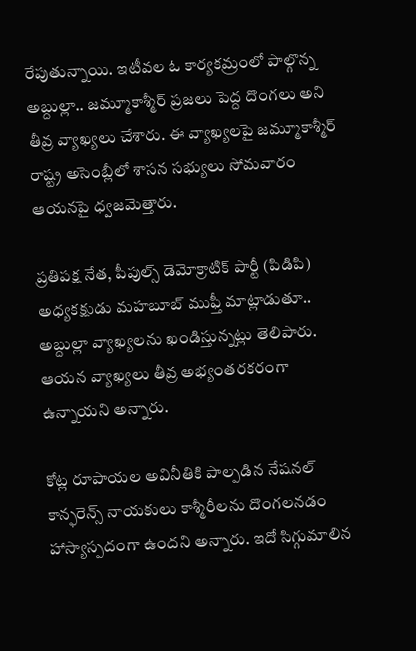రేపుతున్నాయి. ఇటీవల ఓ కార్యకమ్రంలో పాల్గొన్న అబ్దుల్లా.. జమ్మూకాశ్మీర్‌ ప్రజలు పెద్ద దొంగలు అని తీవ్ర వ్యాఖ్యలు చేశారు. ఈ వ్యాఖ్యలపై జమ్మూకాశ్మీర్‌ రాష్ట్ర అసెంబ్లీలో శాసన సభ్యులు సోమవారం ఆయనపై ధ్వజమెత్తారు.

ప్రతిపక్ష నేత, పీపుల్స్‌ డెమోక్రాటిక్‌ పార్టీ (పిడిపి) అధ్యకక్షుడు మహబూబ్‌ ముఫ్తీ మాట్లాడుతూ.. అబ్దుల్లా వ్యాఖ్యలను ఖండిస్తున్నట్లు తెలిపారు. ఆయన వ్యాఖ్యలు తీవ్ర అభ్యంతరకరంగా ఉన్నాయని అన్నారు.

కోట్ల రూపాయల అవినీతికి పాల్పడిన నేషనల్‌ కాన్ఫరెన్స్‌ నాయకులు కాశ్మీరీలను దొంగలనడం హాస్యాస్పదంగా ఉందని అన్నారు. ఇదో సిగ్గుమాలిన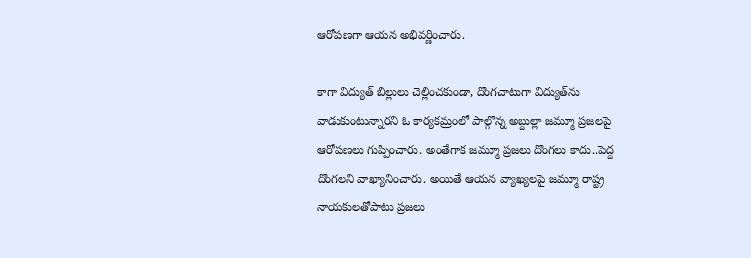ఆరోపణగా ఆయన అభివర్ణించారు.

కాగా విద్యుత్‌ బిల్లులు చెల్లించకుండా, దొంగచాటుగా విద్యుత్‌ను వాడుకుంటున్నారని ఓ కార్యకమ్రంలో పాల్గొన్న అబ్దుల్లా జమ్మూ ప్రజలపై ఆరోపణలు గుప్పించారు. అంతేగాక జమ్మూ ప్రజలు దొంగలు కాదు..పెద్ద దొంగలని వాఖ్యానించారు. అయితే ఆయన వ్యాఖ్యలపై జమ్మూ రాష్ట్ర నాయకులతోపాటు ప్రజలు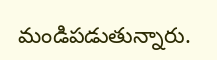మండిపడుతున్నారు.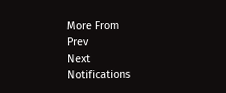More From
Prev
Next
Notifications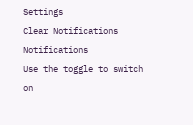Settings
Clear Notifications
Notifications
Use the toggle to switch on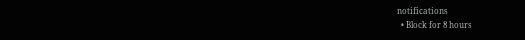notifications
  • Block for 8 hours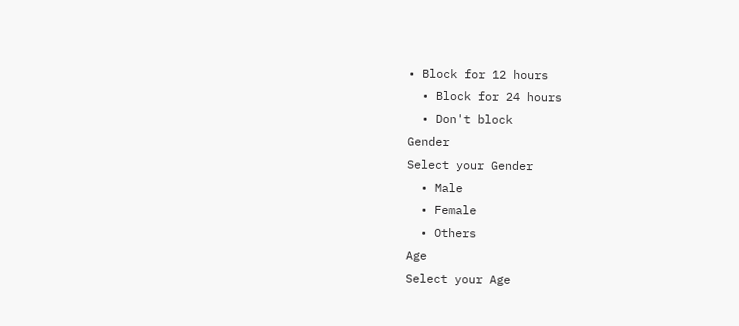• Block for 12 hours
  • Block for 24 hours
  • Don't block
Gender
Select your Gender
  • Male
  • Female
  • Others
Age
Select your Age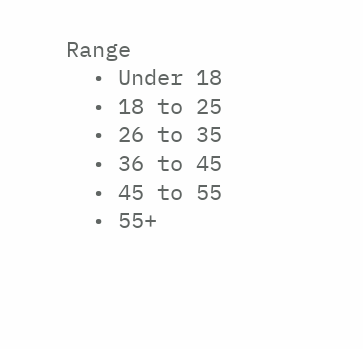Range
  • Under 18
  • 18 to 25
  • 26 to 35
  • 36 to 45
  • 45 to 55
  • 55+